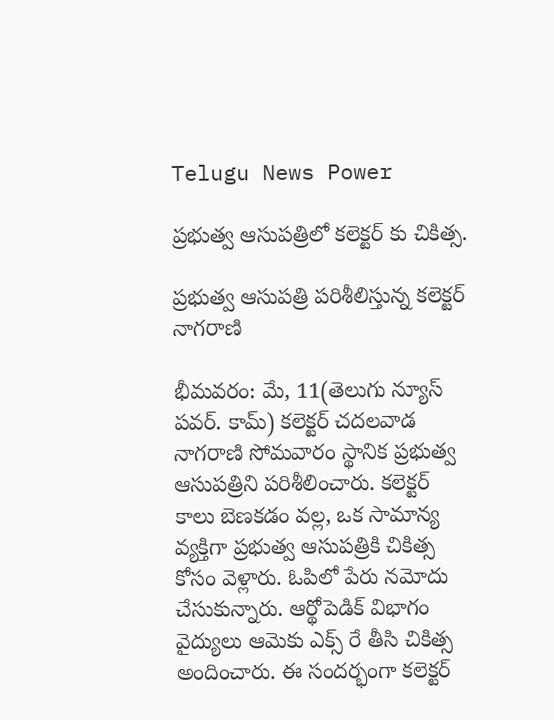Telugu News Power

ప్రభుత్వ ఆసుపత్రిలో కలెక్టర్ కు చికిత్స.

ప్రభుత్వ ఆసుపత్రి పరిశీలిస్తున్న కలెక్టర్ నాగరాణి

భీమవరం: మే, 11(తెలుగు న్యూస్ పవర్. కామ్) కలెక్టర్ చదలవాడ నాగరాణి సోమవారం స్థానిక ప్రభుత్వ ఆసుపత్రిని పరిశీలించారు. కలెక్టర్ కాలు బెణకడం వల్ల, ఒక సామాన్య వ్యక్తిగా ప్రభుత్వ ఆసుపత్రికి చికిత్స కోసం వెళ్లారు. ఓపిలో పేరు నమోదు చేసుకున్నారు. ఆర్థోపెడిక్ విభాగం వైద్యులు ఆమెకు ఎక్స్ రే తీసి చికిత్స అందించారు. ఈ సందర్భంగా కలెక్టర్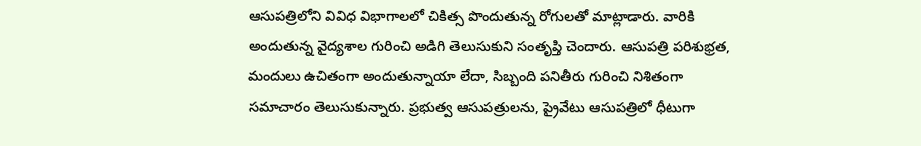ఆసుపత్రిలోని వివిధ విభాగాలలో చికిత్స పొందుతున్న రోగులతో మాట్లాడారు. వారికి అందుతున్న వైద్యశాల గురించి అడిగి తెలుసుకుని సంతృప్తి చెందారు. ఆసుపత్రి పరిశుభ్రత, మందులు ఉచితంగా అందుతున్నాయా లేదా, సిబ్బంది పనితీరు గురించి నిశితంగా సమాచారం తెలుసుకున్నారు. ప్రభుత్వ ఆసుపత్రులను, ప్రైవేటు ఆసుపత్రిలో ధీటుగా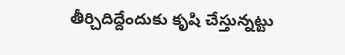తీర్చిదిద్దేందుకు కృషి చేస్తున్నట్టు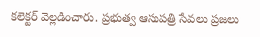కలెక్టర్ వెల్లడించారు. ప్రభుత్వ ఆసుపత్రి సేవలు ప్రజలు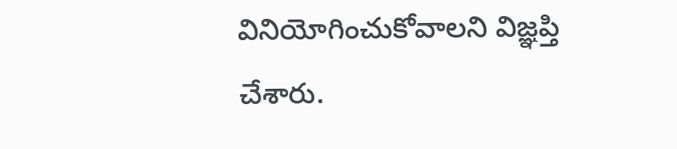వినియోగించుకోవాలని విజ్ఞప్తి చేశారు.